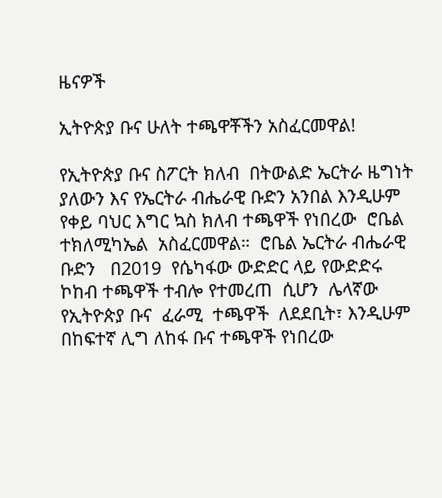ዜናዎች

ኢትዮጵያ ቡና ሁለት ተጫዋቾችን አስፈርመዋል!

የኢትዮጵያ ቡና ስፖርት ክለብ  በትውልድ ኤርትራ ዜግነት ያለውን እና የኤርትራ ብሔራዊ ቡድን አንበል እንዲሁም  የቀይ ባህር እግር ኳስ ክለብ ተጫዋች የነበረው  ሮቤል ተክለሚካኤል  አስፈርመዋል።  ሮቤል ኤርትራ ብሔራዊ ቡድን   በ2019  የሴካፋው ውድድር ላይ የውድድሩ ኮከብ ተጫዋች ተብሎ የተመረጠ  ሲሆን  ሌላኛው  የኢትዮጵያ ቡና  ፈራሚ  ተጫዋች  ለደደቢት፣ እንዲሁም  በከፍተኛ ሊግ ለከፋ ቡና ተጫዋች የነበረው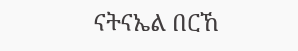ናትናኤል በርኸ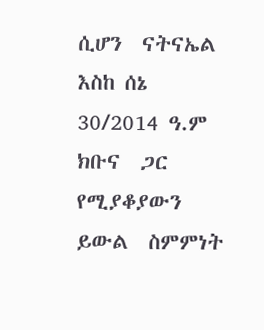ሲሆን  ናትናኤል እስከ ሰኔ 30/2014 ዓ.ም  ክቡና  ጋር የሚያቆያውን ይውል  ስምምነት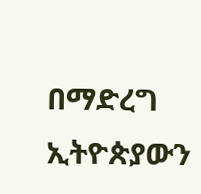በማድረግ  ኢትዮጵያውን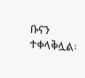ቡናን  ተቀላቅሏል፡